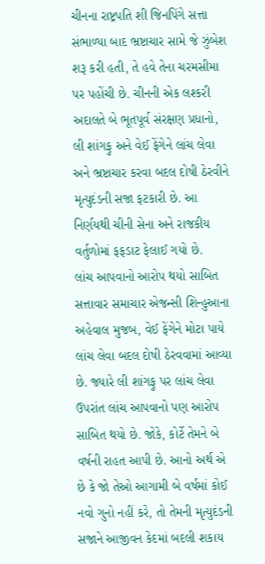ચીનના રાષ્ટ્રપતિ શી જિનપિંગે સત્તા સંભાળ્યા બાદ ભ્રષ્ટાચાર સામે જે ઝુંબેશ શરૂ કરી હતી, તે હવે તેના ચરમસીમા પર પહોંચી છે. ચીનની એક લશ્કરી અદાલતે બે ભૂતપૂર્વ સંરક્ષણ પ્રધાનો, લી શાંગફુ અને વેઈ ફેંગેને લાંચ લેવા અને ભ્રષ્ટાચાર કરવા બદલ દોષી ઠેરવીને મૃત્યુદંડની સજા ફટકારી છે. આ નિર્ણયથી ચીની સેના અને રાજકીય વર્તુળોમાં ફફડાટ ફેલાઈ ગયો છે.
લાંચ આપવાનો આરોપ થયો સાબિત
સત્તાવાર સમાચાર એજન્સી શિન્હુઆના અહેવાલ મુજબ, વેઈ ફેંગેને મોટા પાયે લાંચ લેવા બદલ દોષી ઠેરવવામાં આવ્યા છે. જ્યારે લી શાંગફુ પર લાંચ લેવા ઉપરાંત લાંચ આપવાનો પણ આરોપ સાબિત થયો છે. જોકે, કોર્ટે તેમને બે વર્ષની રાહત આપી છે. આનો અર્થ એ છે કે જો તેઓ આગામી બે વર્ષમાં કોઈ નવો ગુનો નહીં કરે, તો તેમની મૃત્યુદંડની સજાને આજીવન કેદમાં બદલી શકાય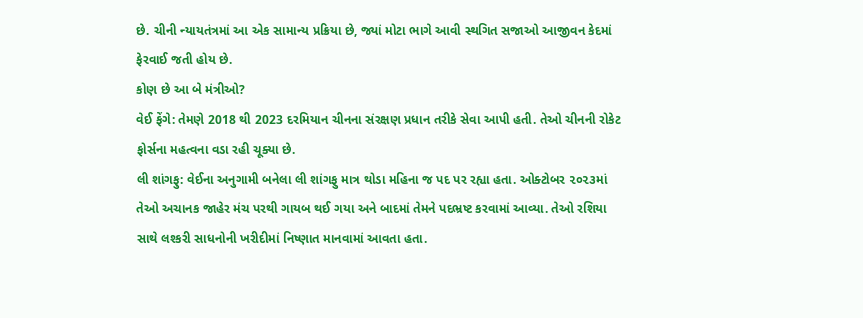છે. ચીની ન્યાયતંત્રમાં આ એક સામાન્ય પ્રક્રિયા છે, જ્યાં મોટા ભાગે આવી સ્થગિત સજાઓ આજીવન કેદમાં ફેરવાઈ જતી હોય છે.
કોણ છે આ બે મંત્રીઓ?
વેઈ ફેંગે: તેમણે 2018 થી 2023 દરમિયાન ચીનના સંરક્ષણ પ્રધાન તરીકે સેવા આપી હતી. તેઓ ચીનની રોકેટ ફોર્સના મહત્વના વડા રહી ચૂક્યા છે.
લી શાંગફુ: વેઈના અનુગામી બનેલા લી શાંગફુ માત્ર થોડા મહિના જ પદ પર રહ્યા હતા. ઓક્ટોબર ૨૦૨૩માં તેઓ અચાનક જાહેર મંચ પરથી ગાયબ થઈ ગયા અને બાદમાં તેમને પદભ્રષ્ટ કરવામાં આવ્યા. તેઓ રશિયા સાથે લશ્કરી સાધનોની ખરીદીમાં નિષ્ણાત માનવામાં આવતા હતા.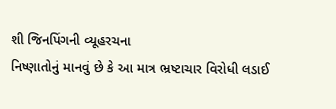શી જિનપિંગની વ્યૂહરચના
નિષ્ણાતોનું માનવું છે કે આ માત્ર ભ્રષ્ટાચાર વિરોધી લડાઈ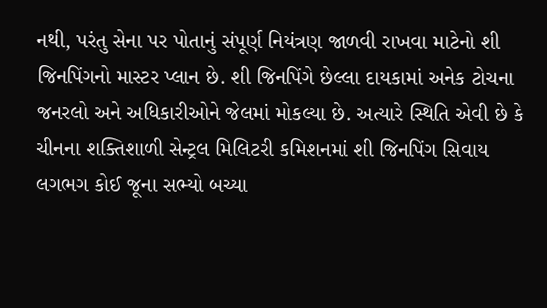નથી, પરંતુ સેના પર પોતાનું સંપૂર્ણ નિયંત્રણ જાળવી રાખવા માટેનો શી જિનપિંગનો માસ્ટર પ્લાન છે. શી જિનપિંગે છેલ્લા દાયકામાં અનેક ટોચના જનરલો અને અધિકારીઓને જેલમાં મોકલ્યા છે. અત્યારે સ્થિતિ એવી છે કે ચીનના શક્તિશાળી સેન્ટ્રલ મિલિટરી કમિશનમાં શી જિનપિંગ સિવાય લગભગ કોઈ જૂના સભ્યો બચ્યા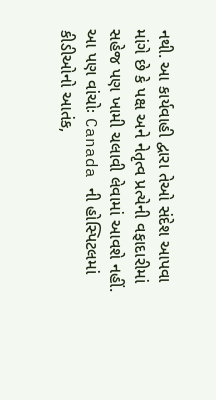નથી. આ કાર્યવાહી દ્વારા તેઓ સંદેશ આપવા માંગે છે કે પક્ષ અને નેતૃત્વ પ્રત્યેની વફાદારીમાં સહેજ પણ ખામી ચલાવી લેવામાં આવશે નહીં.
આ પણ વાંચોઃ Canada ની હોસ્પિટલમાં કીડીઓનો આતંક,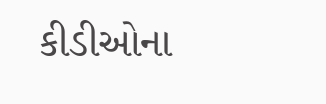કીડીઓના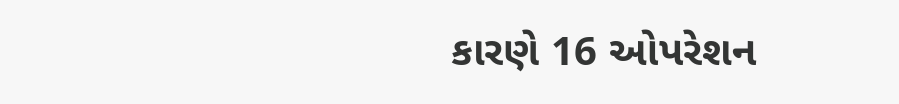કારણે 16 ઓપરેશન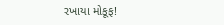રખાયા મોકૂફ!